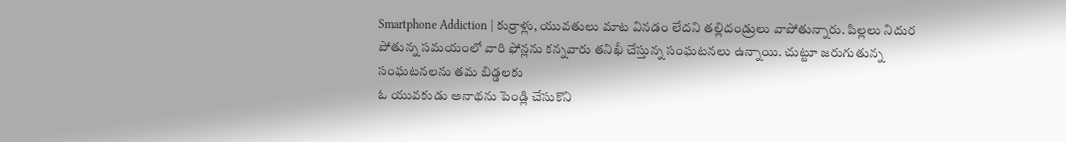Smartphone Addiction | కుర్రాళ్లు, యువతులు మాట వినడం లేదని తల్లిదండ్రులు వాపోతున్నారు. పిల్లలు నిదుర పోతున్న సమయంలో వారి ఫోన్లను కన్నవారు తనిఖీ చేస్తున్న సంఘటనలు ఉన్నాయి. చుట్టూ జరుగుతున్న సంఘటనలను తమ బిడ్డలకు
ఓ యువకుడు అనాథను పెండ్లి చేసుకొని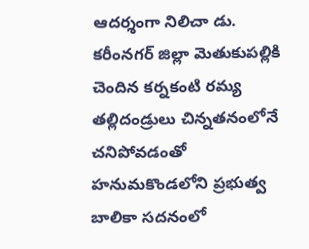ఆదర్శంగా నిలిచా డు. కరీంనగర్ జిల్లా మెతుకుపల్లికి చెందిన కర్నకంటి రమ్య తల్లిదండ్రులు చిన్నతనంలోనే చనిపోవడంతో హనుమకొండలోని ప్రభుత్వ బాలికా సదనంలో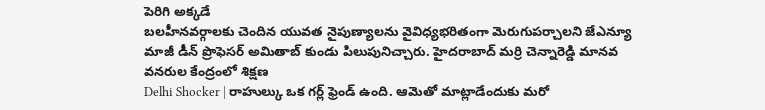పెరిగి అక్కడే
బలహీనవర్గాలకు చెందిన యువత నైపుణ్యాలను వైవిధ్యభరితంగా మెరుగుపర్చాలని జేఎన్యూ మాజీ డీన్ ప్రొఫెసర్ అమితాబ్ కుండు పిలుపునిచ్చారు. హైదరాబాద్ మర్రి చెన్నారెడ్డి మానవ వనరుల కేంద్రంలో శిక్షణ
Delhi Shocker | రాహుల్కు ఒక గర్ల్ ఫ్రెండ్ ఉంది. ఆమెతో మాట్లాడేందుకు మరో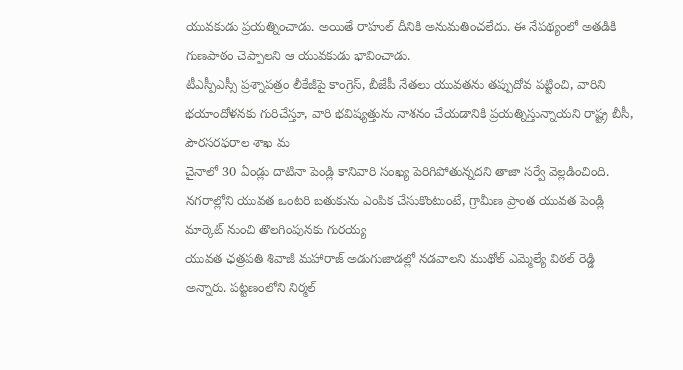యువకుడు ప్రయత్నించాడు. అయితే రాహుల్ దీనికి అనుమతించలేదు. ఈ నేపథ్యంలో అతడికి గుణపాఠం చెప్పాలని ఆ యువకుడు భావించాడు.
టీఎస్పీఎస్సీ ప్రశ్నాపత్రం లీకేజీపై కాంగ్రెస్, బీజేపీ నేతలు యువతను తప్పుదోవ పట్టించి, వారిని భయాందోళనకు గురిచేస్తూ, వారి భవిష్యత్తును నాశనం చేయడానికి ప్రయత్నిస్తున్నాయని రాష్ట్ర బీసీ, పౌరసరఫరాల శాఖ మ
చైనాలో 30 ఏండ్లు దాటినా పెండ్లి కానివారి సంఖ్య పెరిగిపోతున్నదని తాజా సర్వే వెల్లడించింది. నగరాల్లోని యువత ఒంటరి బతుకును ఎంపిక చేసుకొంటుంటే, గ్రామీణ ప్రాంత యువత పెండ్లి మార్కెట్ నుంచి తొలగింపునకు గురయ్య
యువత ఛత్రపతి శివాజీ మహారాజ్ అడుగుజాడల్లో నడవాలని ముథోల్ ఎమ్మెల్యే విఠల్ రెడ్డి అన్నారు. పట్టణంలోని నిర్మల్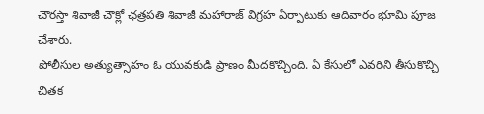చౌరస్తా శివాజీ చౌక్లో ఛత్రపతి శివాజీ మహారాజ్ విగ్రహ ఏర్పాటుకు ఆదివారం భూమి పూజ చేశారు.
పోలీసుల అత్యుత్సాహం ఓ యువకుడి ప్రాణం మీదకొచ్చింది. ఏ కేసులో ఎవరిని తీసుకొచ్చి చితక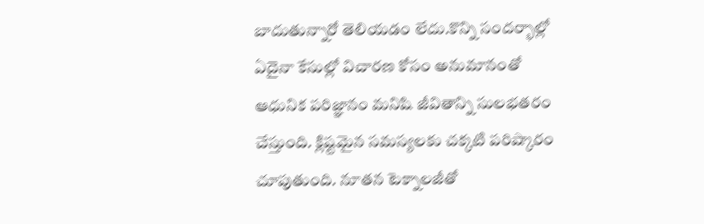బాదుతున్నారో తెలియడం లేదు.కొన్ని సందర్భాల్లో ఏదైనా కేసుల్లో విచారణ కోసం అనుమానంతో
ఆధునిక పరిజ్ఞానం మనిషి జీవితాన్ని సులభతరం చేస్తుంది. క్లిష్టమైన సమస్యలకు చక్కటి పరిష్కారం చూపుతుంది. నూతన టెక్నాలజీతో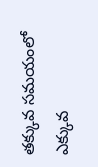తక్కువ సమయంలో ఎక్కువ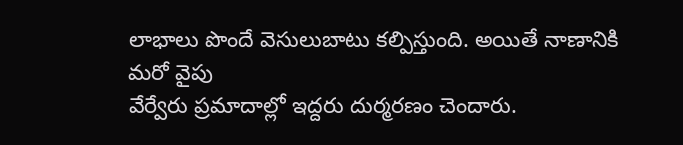లాభాలు పొందే వెసులుబాటు కల్పిస్తుంది. అయితే నాణానికి మరో వైపు
వేర్వేరు ప్రమాదాల్లో ఇద్దరు దుర్మరణం చెందారు.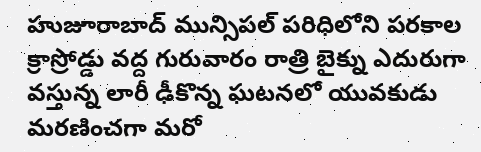హుజూరాబాద్ మున్సిపల్ పరిధిలోని పరకాల క్రాస్రోడ్డు వద్ద గురువారం రాత్రి బైక్ను ఎదురుగా వస్తున్న లారీ ఢీకొన్న ఘటనలో యువకుడు మరణించగా మరో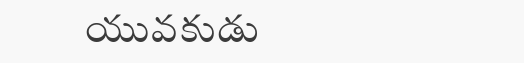యువకుడు